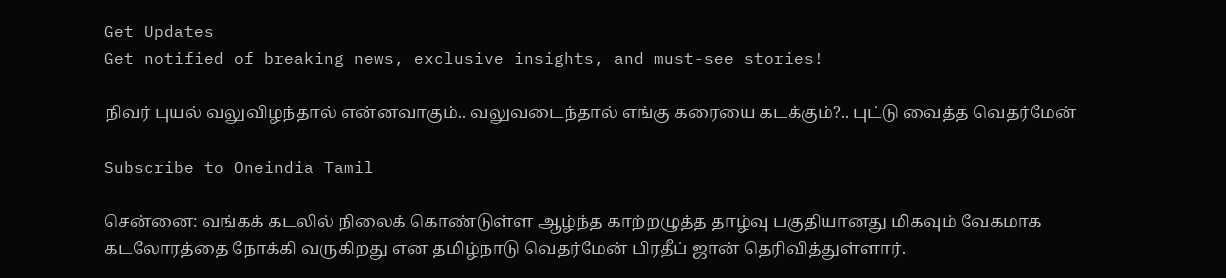Get Updates
Get notified of breaking news, exclusive insights, and must-see stories!

நிவர் புயல் வலுவிழந்தால் என்னவாகும்.. வலுவடைந்தால் எங்கு கரையை கடக்கும்?.. புட்டு வைத்த வெதர்மேன்

Subscribe to Oneindia Tamil

சென்னை: வங்கக் கடலில் நிலைக் கொண்டுள்ள ஆழ்ந்த காற்றழுத்த தாழ்வு பகுதியானது மிகவும் வேகமாக கடலோரத்தை நோக்கி வருகிறது என தமிழ்நாடு வெதர்மேன் பிரதீப் ஜான் தெரிவித்துள்ளார்.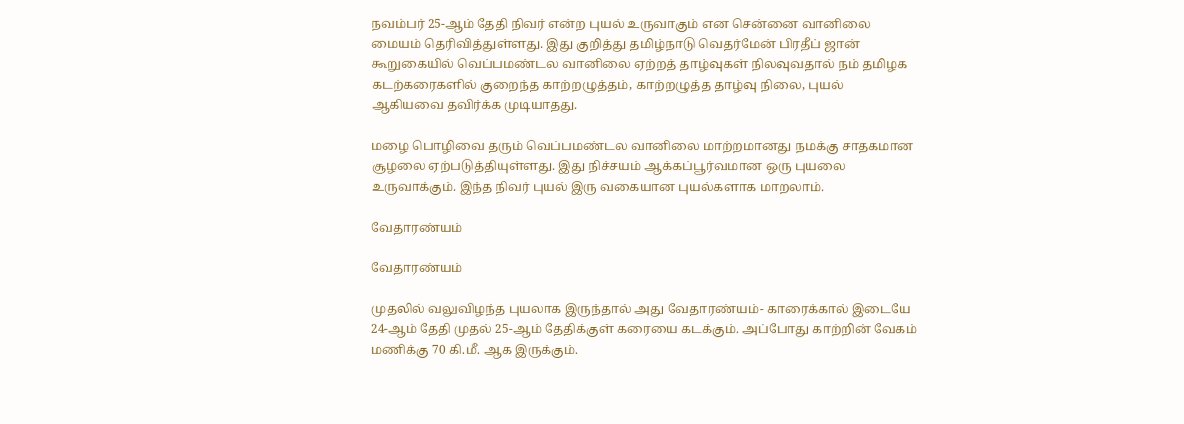நவம்பர் 25-ஆம் தேதி நிவர் என்ற புயல் உருவாகும் என சென்னை வானிலை மையம் தெரிவித்துள்ளது. இது குறித்து தமிழ்நாடு வெதர்மேன் பிரதீப் ஜான் கூறுகையில் வெப்பமண்டல வானிலை ஏற்றத் தாழ்வுகள் நிலவுவதால் நம் தமிழக கடற்கரைகளில் குறைந்த காற்றழுத்தம், காற்றழுத்த தாழ்வு நிலை, புயல் ஆகியவை தவிர்க்க முடியாதது.

மழை பொழிவை தரும் வெப்பமண்டல வானிலை மாற்றமானது நமக்கு சாதகமான சூழலை ஏற்படுத்தியுள்ளது. இது நிச்சயம் ஆக்கப்பூர்வமான ஒரு புயலை உருவாக்கும். இந்த நிவர் புயல் இரு வகையான புயல்களாக மாறலாம்.

வேதாரண்யம்

வேதாரண்யம்

முதலில் வலுவிழந்த புயலாக இருந்தால் அது வேதாரண்யம்- காரைக்கால் இடையே 24-ஆம் தேதி முதல் 25-ஆம் தேதிக்குள் கரையை கடக்கும். அப்போது காற்றின் வேகம் மணிக்கு 70 கி.மீ. ஆக இருக்கும்.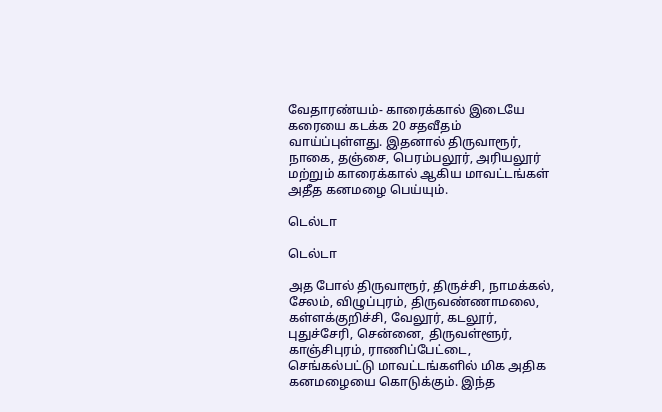வேதாரண்யம்- காரைக்கால் இடையே கரையை கடக்க 20 சதவீதம் வாய்ப்புள்ளது. இதனால் திருவாரூர், நாகை, தஞ்சை, பெரம்பலூர், அரியலூர் மற்றும் காரைக்கால் ஆகிய மாவட்டங்கள் அதீத கனமழை பெய்யும்.

டெல்டா

டெல்டா

அத போல் திருவாரூர், திருச்சி, நாமக்கல், சேலம், விழுப்புரம், திருவண்ணாமலை, கள்ளக்குறிச்சி, வேலூர், கடலூர், புதுச்சேரி, சென்னை, திருவள்ளூர், காஞ்சிபுரம், ராணிப்பேட்டை, செங்கல்பட்டு மாவட்டங்களில் மிக அதிக கனமழையை கொடுக்கும். இந்த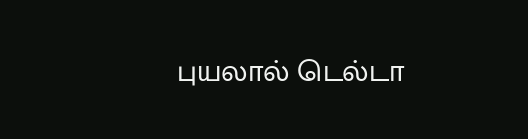புயலால் டெல்டா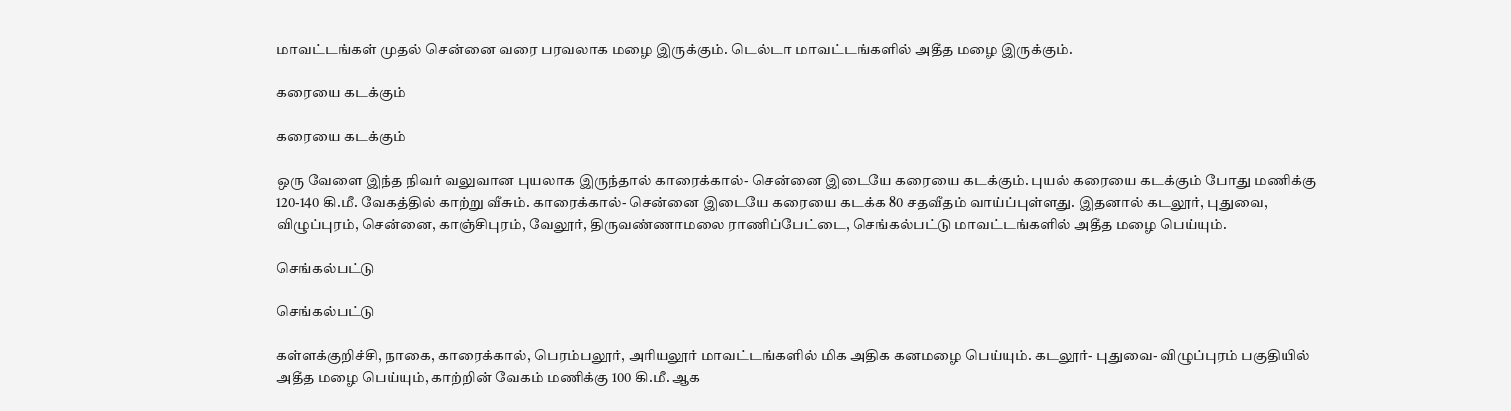மாவட்டங்கள் முதல் சென்னை வரை பரவலாக மழை இருக்கும். டெல்டா மாவட்டங்களில் அதீத மழை இருக்கும்.

கரையை கடக்கும்

கரையை கடக்கும்

ஒரு வேளை இந்த நிவர் வலுவான புயலாக இருந்தால் காரைக்கால்- சென்னை இடையே கரையை கடக்கும். புயல் கரையை கடக்கும் போது மணிக்கு 120-140 கி.மீ. வேகத்தில் காற்று வீசும். காரைக்கால்- சென்னை இடையே கரையை கடக்க 80 சதவீதம் வாய்ப்புள்ளது. இதனால் கடலூர், புதுவை, விழுப்புரம், சென்னை, காஞ்சிபுரம், வேலூர், திருவண்ணாமலை ராணிப்பேட்டை, செங்கல்பட்டு மாவட்டங்களில் அதீத மழை பெய்யும்.

செங்கல்பட்டு

செங்கல்பட்டு

கள்ளக்குறிச்சி, நாகை, காரைக்கால், பெரம்பலூர், அரியலூர் மாவட்டங்களில் மிக அதிக கனமழை பெய்யும். கடலூர்- புதுவை- விழுப்புரம் பகுதியில் அதீத மழை பெய்யும், காற்றின் வேகம் மணிக்கு 100 கி.மீ. ஆக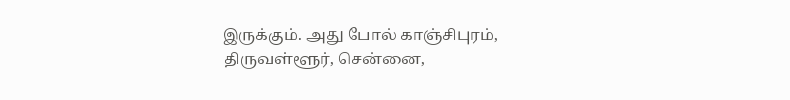இருக்கும். அது போல் காஞ்சிபுரம், திருவள்ளூர், சென்னை,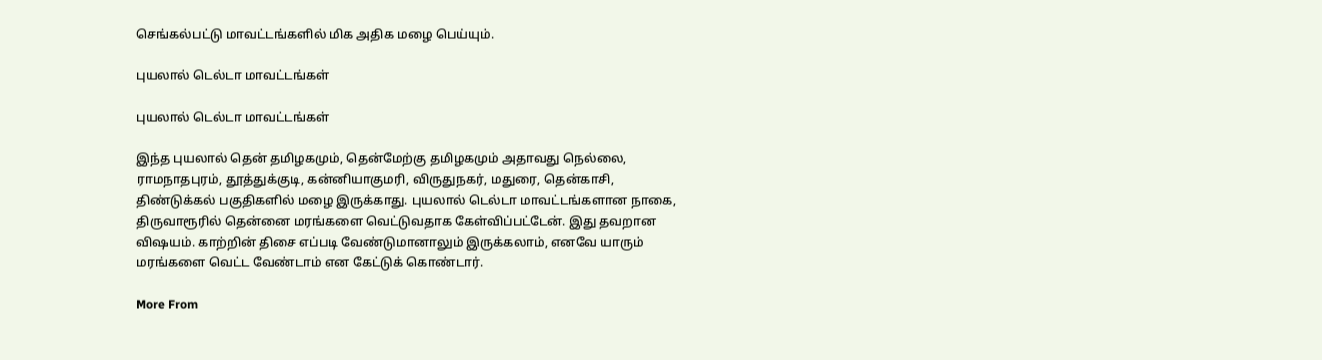செங்கல்பட்டு மாவட்டங்களில் மிக அதிக மழை பெய்யும்.

புயலால் டெல்டா மாவட்டங்கள்

புயலால் டெல்டா மாவட்டங்கள்

இந்த புயலால் தென் தமிழகமும், தென்மேற்கு தமிழகமும் அதாவது நெல்லை, ராமநாதபுரம், தூத்துக்குடி, கன்னியாகுமரி, விருதுநகர், மதுரை, தென்காசி, திண்டுக்கல் பகுதிகளில் மழை இருக்காது. புயலால் டெல்டா மாவட்டங்களான நாகை, திருவாரூரில் தென்னை மரங்களை வெட்டுவதாக கேள்விப்பட்டேன். இது தவறான விஷயம். காற்றின் திசை எப்படி வேண்டுமானாலும் இருக்கலாம், எனவே யாரும் மரங்களை வெட்ட வேண்டாம் என கேட்டுக் கொண்டார்.

More From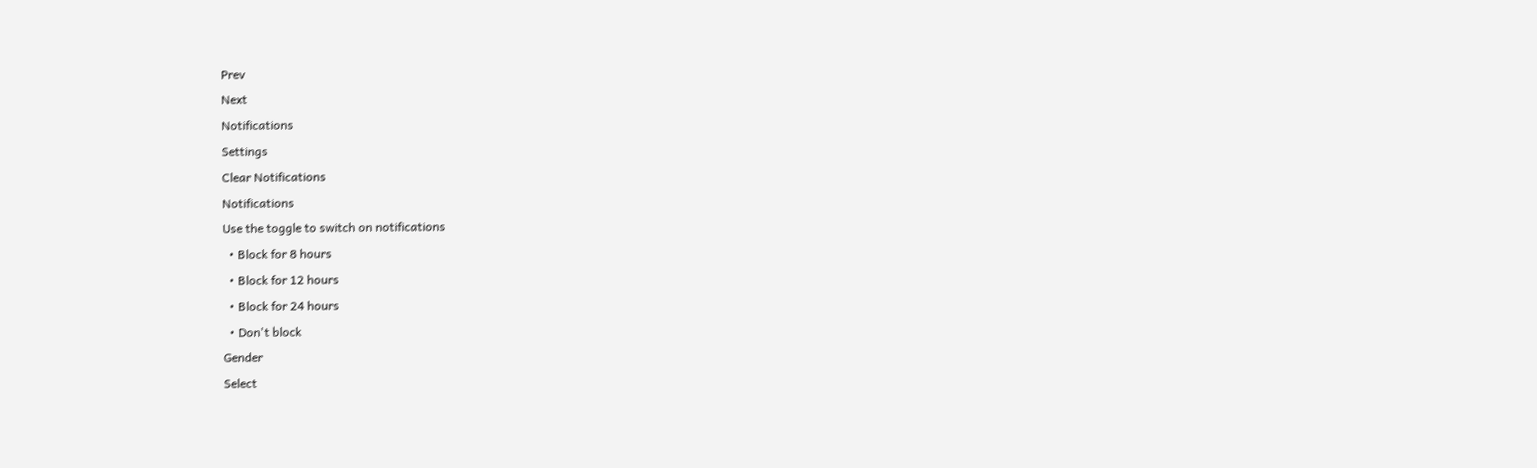Prev
Next
Notifications
Settings
Clear Notifications
Notifications
Use the toggle to switch on notifications
  • Block for 8 hours
  • Block for 12 hours
  • Block for 24 hours
  • Don't block
Gender
Select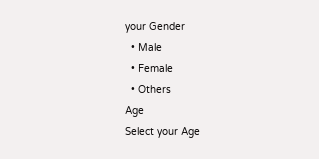your Gender
  • Male
  • Female
  • Others
Age
Select your Age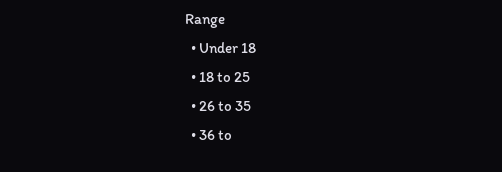Range
  • Under 18
  • 18 to 25
  • 26 to 35
  • 36 to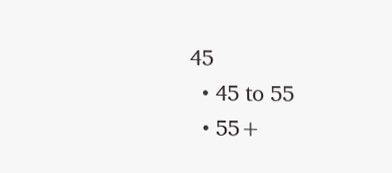45
  • 45 to 55
  • 55+